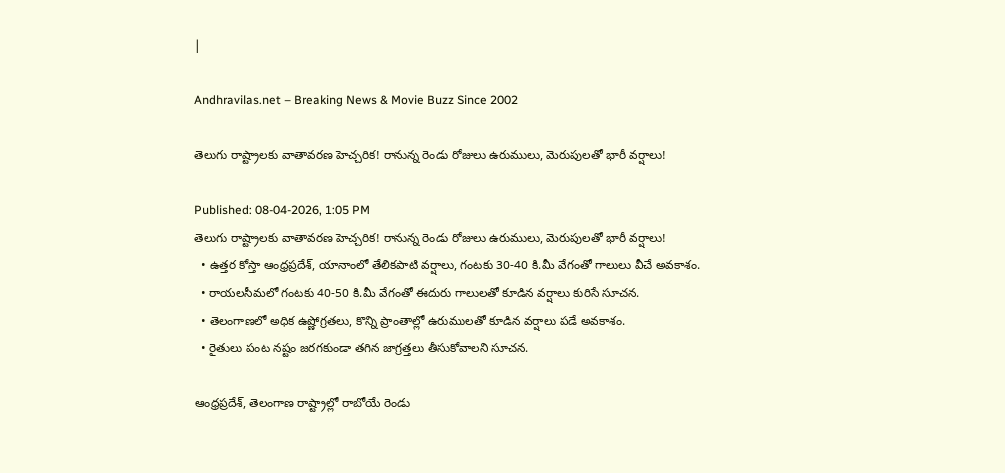|

Andhravilas.net – Breaking News & Movie Buzz Since 2002

తెలుగు రాష్ట్రాలకు వాతావరణ హెచ్చరిక! రానున్న రెండు రోజులు ఉరుములు, మెరుపులతో భారీ వర్షాలు!

Published: 08-04-2026, 1:05 PM
తెలుగు రాష్ట్రాలకు వాతావరణ హెచ్చరిక! రానున్న రెండు రోజులు ఉరుములు, మెరుపులతో భారీ వర్షాలు!
  • ఉత్తర కోస్తా ఆంధ్రప్రదేశ్, యానాంలో తేలికపాటి వర్షాలు, గంటకు 30-40 కి.మీ వేగంతో గాలులు వీచే అవకాశం.
  • రాయలసీమలో గంటకు 40-50 కి.మీ వేగంతో ఈదురు గాలులతో కూడిన వర్షాలు కురిసే సూచన.
  • తెలంగాణలో అధిక ఉష్ణోగ్రతలు, కొన్ని ప్రాంతాల్లో ఉరుములతో కూడిన వర్షాలు పడే అవకాశం.
  • రైతులు పంట నష్టం జరగకుండా తగిన జాగ్రత్తలు తీసుకోవాలని సూచన.

ఆంధ్రప్రదేశ్, తెలంగాణ రాష్ట్రాల్లో రాబోయే రెండు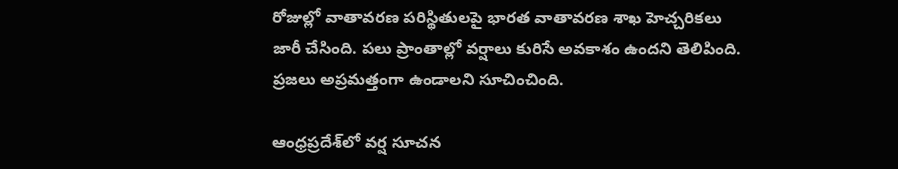రోజుల్లో వాతావరణ పరిస్థితులపై భారత వాతావరణ శాఖ హెచ్చరికలు జారీ చేసింది. పలు ప్రాంతాల్లో వర్షాలు కురిసే అవకాశం ఉందని తెలిపింది. ప్రజలు అప్రమత్తంగా ఉండాలని సూచించింది.

ఆంధ్రప్రదేశ్‌లో వర్ష సూచన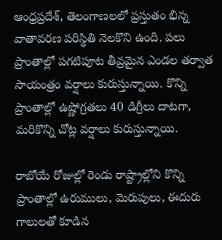ఆంధ్రప్రదేశ్, తెలంగాణలలో ప్రస్తుతం భిన్న వాతావరణ పరిస్థితి నెలకొని ఉంది. పలు ప్రాంతాల్లో పగటిపూట తీవ్రమైన ఎండల తర్వాత సాయంత్రం వర్షాలు కురుస్తున్నాయి. కొన్ని ప్రాంతాల్లో ఉష్ణోగ్రతలు 40 డిగ్రీలు దాటగా, మరికొన్ని చోట్ల వర్షాలు కురుస్తున్నాయి.

రాబోయే రోజుల్లో రెండు రాష్ట్రాల్లోని కొన్ని ప్రాంతాల్లో ఉరుములు, మెరుపులు, ఈదురు గాలులతో కూడిన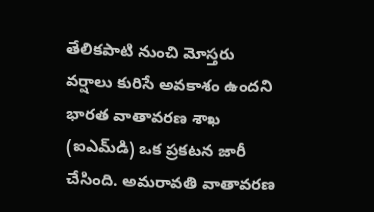తేలికపాటి నుంచి మోస్తరు వర్షాలు కురిసే అవకాశం ఉందని భారత వాతావరణ శాఖ (ఐఎమ్‌డి) ఒక ప్రకటన జారీ చేసింది. అమరావతి వాతావరణ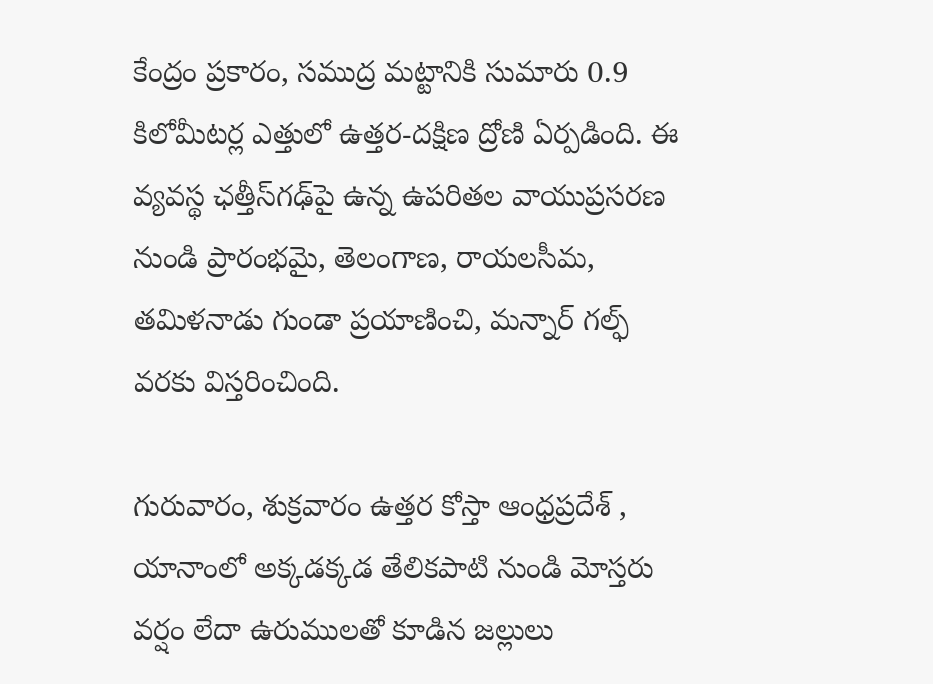కేంద్రం ప్రకారం, సముద్ర మట్టానికి సుమారు 0.9 కిలోమీటర్ల ఎత్తులో ఉత్తర-దక్షిణ ద్రోణి ఏర్పడింది. ఈ వ్యవస్థ ఛత్తీస్‌గఢ్‌పై ఉన్న ఉపరితల వాయుప్రసరణ నుండి ప్రారంభమై, తెలంగాణ, రాయలసీమ, తమిళనాడు గుండా ప్రయాణించి, మన్నార్ గల్ఫ్ వరకు విస్తరించింది.

గురువారం, శుక్రవారం ఉత్తర కోస్తా ఆంధ్రప్రదేశ్ , యానాంలో అక్కడక్కడ తేలికపాటి నుండి మోస్తరు వర్షం లేదా ఉరుములతో కూడిన జల్లులు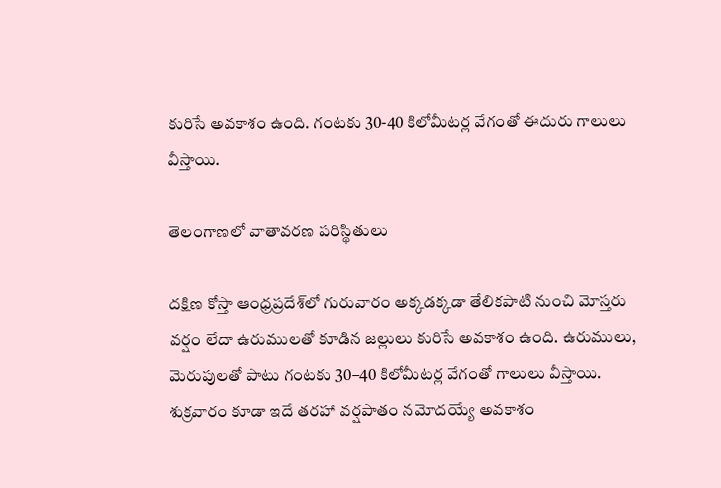కురిసే అవకాశం ఉంది. గంటకు 30-40 కిలోమీటర్ల వేగంతో ఈదురు గాలులు వీస్తాయి.

తెలంగాణలో వాతావరణ పరిస్థితులు

దక్షిణ కోస్తా ఆంధ్రప్రదేశ్‌లో గురువారం అక్కడక్కడా తేలికపాటి నుంచి మోస్తరు వర్షం లేదా ఉరుములతో కూడిన జల్లులు కురిసే అవకాశం ఉంది. ఉరుములు, మెరుపులతో పాటు గంటకు 30–40 కిలోమీటర్ల వేగంతో గాలులు వీస్తాయి. శుక్రవారం కూడా ఇదే తరహా వర్షపాతం నమోదయ్యే అవకాశం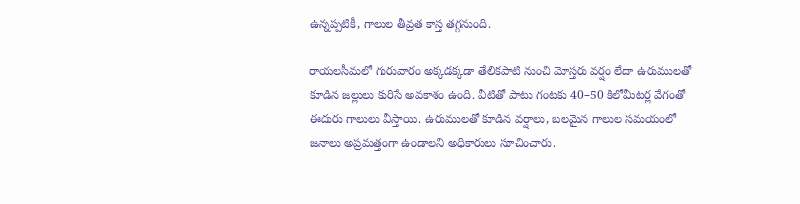ఉన్నప్పటికీ, గాలుల తీవ్రత కాస్త తగ్గనుంది.

రాయలసీమలో గురువారం అక్కడక్కడా తేలికపాటి నుంచి మోస్తరు వర్షం లేదా ఉరుములతో కూడిన జల్లులు కురిసే అవకాశం ఉంది. వీటితో పాటు గంటకు 40–50 కిలోమీటర్ల వేగంతో ఈదురు గాలులు వీస్తాయి. ఉరుములతో కూడిన వర్షాలు, బలమైన గాలుల సమయంలో జనాలు అప్రమత్తంగా ఉండాలని అధికారులు సూచించారు.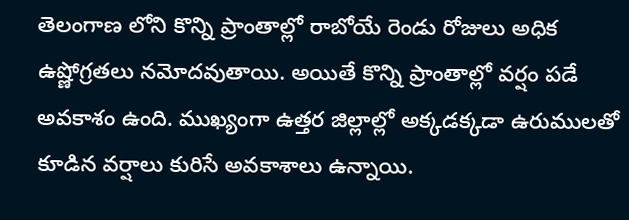తెలంగాణ లోని కొన్ని ప్రాంతాల్లో రాబోయే రెండు రోజులు అధిక ఉష్ణోగ్రతలు నమోదవుతాయి. అయితే కొన్ని ప్రాంతాల్లో వర్షం పడే అవకాశం ఉంది. ముఖ్యంగా ఉత్తర జిల్లాల్లో అక్కడక్కడా ఉరుములతో కూడిన వర్షాలు కురిసే అవకాశాలు ఉన్నాయి.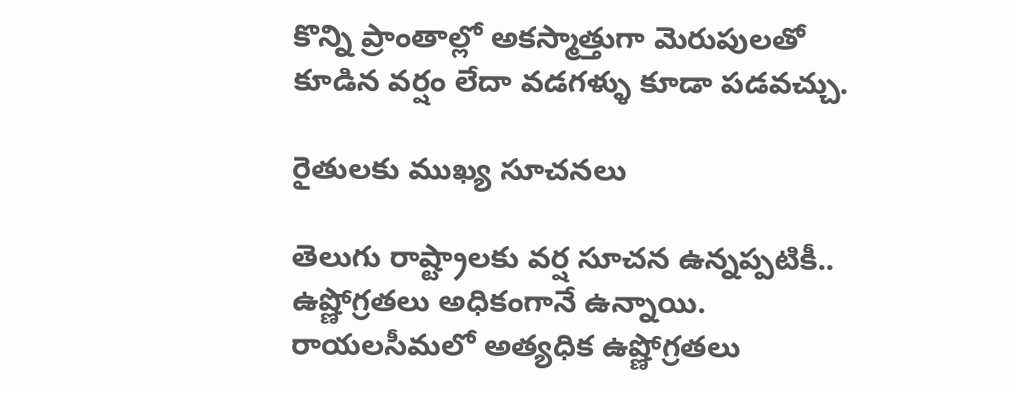కొన్ని ప్రాంతాల్లో అకస్మాత్తుగా మెరుపులతో కూడిన వర్షం లేదా వడగళ్ళు కూడా పడవచ్చు.

రైతులకు ముఖ్య సూచనలు

తెలుగు రాష్ట్రాలకు వర్ష సూచన ఉన్నప్పటికీ.. ఉష్ణోగ్రతలు అధికంగానే ఉన్నాయి. రాయలసీమలో అత్యధిక ఉష్ణోగ్రతలు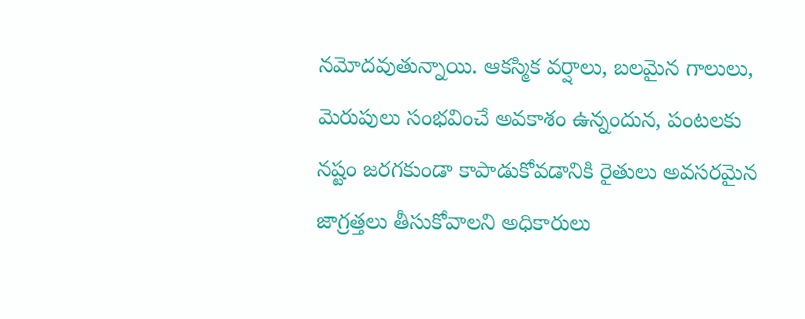నమోదవుతున్నాయి. ఆకస్మిక వర్షాలు, బలమైన గాలులు, మెరుపులు సంభవించే అవకాశం ఉన్నందున, పంటలకు నష్టం జరగకుండా కాపాడుకోవడానికి రైతులు అవసరమైన జాగ్రత్తలు తీసుకోవాలని అధికారులు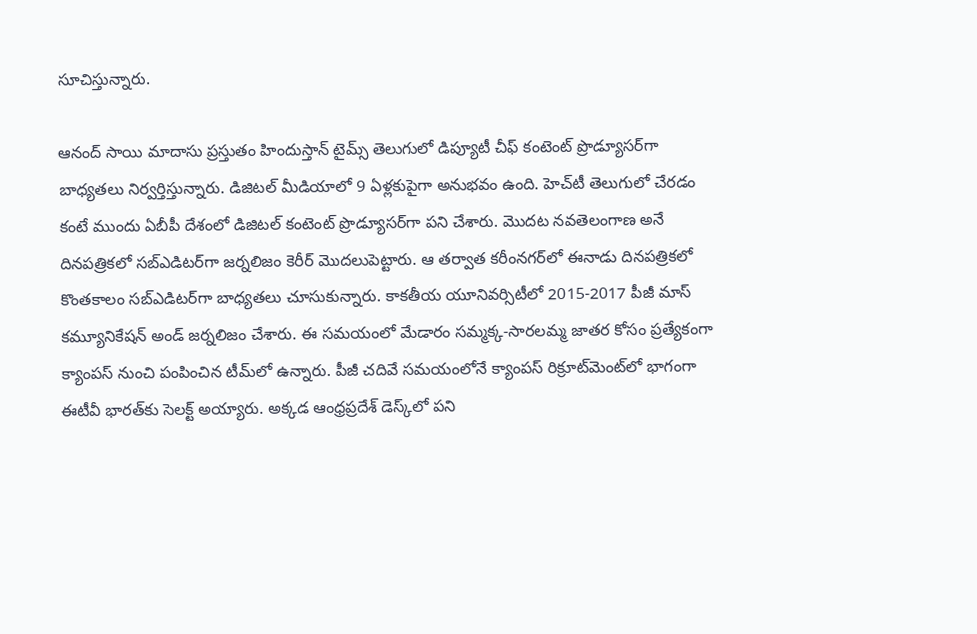సూచిస్తున్నారు.

ఆనంద్ సాయి మాదాసు ప్రస్తుతం హిందుస్తాన్ టైమ్స్ తెలుగులో డిప్యూటీ చీఫ్ కంటెంట్ ప్రొడ్యూసర్‌గా బాధ్యతలు నిర్వర్తిస్తున్నారు. డిజిటల్ మీడియాలో 9 ఏళ్లకుపైగా అనుభవం ఉంది. హెచ్‌టీ తెలుగులో చేరడం కంటే ముందు ఏబీపీ దేశంలో డిజిటల్ కంటెంట్ ప్రొడ్యూసర్‌గా పని చేశారు. మెుదట నవతెలంగాణ అనే దినపత్రికలో సబ్ఎడిటర్‌గా జర్నలిజం కెరీర్ మెుదలుపెట్టారు. ఆ తర్వాత కరీంనగర్‌లో ఈనాడు దినపత్రికలో కొంతకాలం సబ్‌ఎడిటర్‌గా బాధ్యతలు చూసుకున్నారు. కాకతీయ యూనివర్సిటీలో 2015-2017 పీజీ మాస్ కమ్యూనికేషన్ అండ్ జర్నలిజం చేశారు. ఈ సమయంలో మేడారం సమ్మక్క-సారలమ్మ జాతర కోసం ప్రత్యేకంగా క్యాంపస్ నుంచి పంపించిన టీమ్‌లో ఉన్నారు. పీజీ చదివే సమయంలోనే క్యాంపస్ రిక్రూట్‌మెంట్‌లో భాగంగా ఈటీవీ భారత్‌కు సెలక్ట్ అయ్యారు. అక్కడ ఆంధ్రప్రదేశ్‌ డెస్క్‌లో పని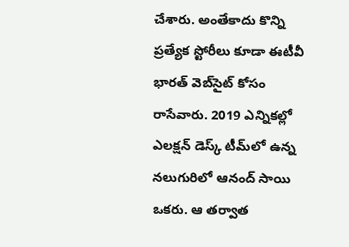చేశారు. అంతేకాదు కొన్ని ప్రత్యేక స్టోరీలు కూడా ఈటీవీ భారత్ వెబ్‌సైట్ కోసం రాసేవారు. 2019 ఎన్నికల్లో ఎలక్షన్ డెస్క్‌ టీమ్‌లో ఉన్న నలుగురిలో ఆనంద్ సాయి ఒకరు. ఆ తర్వాత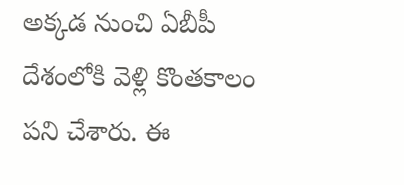అక్కడ నుంచి ఏబీపీ దేశంలోకి వెళ్లి కొంతకాలం పని చేశారు. ఈ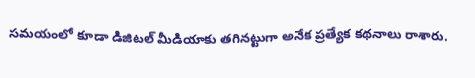సమయంలో కూడా డిజిటల్ మీడియాకు తగినట్టుగా అనేక ప్రత్యేక కథనాలు రాశారు.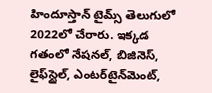హిందూస్తాన్ టైమ్స్‌ తెలుగులో 2022లో చేరారు. ఇక్కడ గతంలో నేషనల్, బిజినెస్, లైఫ్‌స్టైల్, ఎంటర్‌టైన్‌మెంట్‌,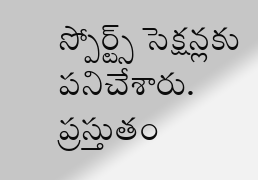స్పోర్ట్స్‌ సెక్షన్లకు పనిచేశారు. ప్రస్తుతం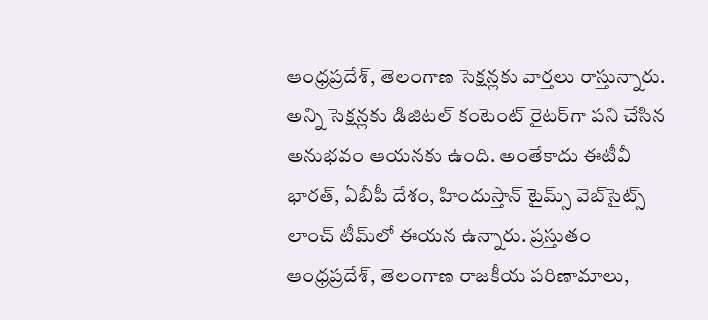ఆంధ్రప్రదేశ్, తెలంగాణ సెక్షన్లకు వార్తలు రాస్తున్నారు. అన్ని సెక్షన్లకు డిజిటల్ కంటెంట్ రైటర్‌గా పని చేసిన అనుభవం ఆయనకు ఉంది. అంతేకాదు ఈటీవీ భారత్, ఏబీపీ దేశం, హిందుస్తాన్ టైమ్స్ వెబ్‌సైట్స్ లాంచ్ టీమ్‌లో ఈయన ఉన్నారు. ప్రస్తుతం ఆంధ్రప్రదేశ్, తెలంగాణ రాజకీయ పరిణామాలు,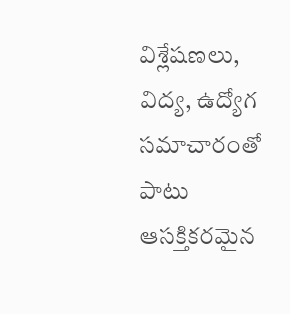విశ్లేషణలు, విద్య, ఉద్యోగ సమాచారంతో పాటు ఆసక్తికరమైన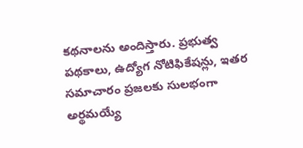కథనాలను అందిస్తారు. ప్రభుత్వ పథకాలు, ఉద్యోగ నోటిఫికేషన్లు, ఇతర సమాచారం ప్రజలకు సులభంగా అర్థమయ్యే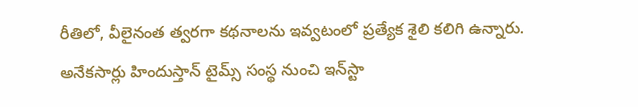రీతిలో, వీలైనంత త్వరగా కథనాలను ఇవ్వటంలో ప్రత్యేక శైలి కలిగి ఉన్నారు. అనేకసార్లు హిందుస్తాన్ టైమ్స్ సంస్థ నుంచి ఇన్‌స్టా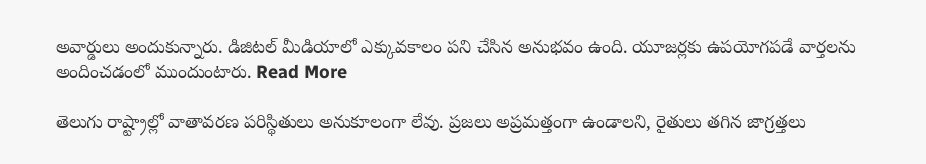అవార్డులు అందుకున్నారు. డిజిటల్ మీడియాలో ఎక్కువకాలం పని చేసిన అనుభవం ఉంది. యూజర్లకు ఉపయోగపడే వార్తలను అందించడంలో ముందుంటారు. Read More

తెలుగు రాష్ట్రాల్లో వాతావరణ పరిస్థితులు అనుకూలంగా లేవు. ప్రజలు అప్రమత్తంగా ఉండాలని, రైతులు తగిన జాగ్రత్తలు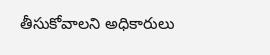తీసుకోవాలని అధికారులు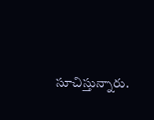సూచిస్తున్నారు.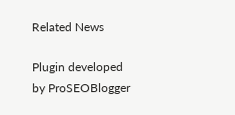Related News

Plugin developed by ProSEOBlogger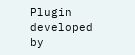Plugin developed by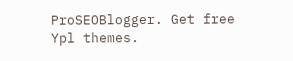ProSEOBlogger. Get free Ypl themes.